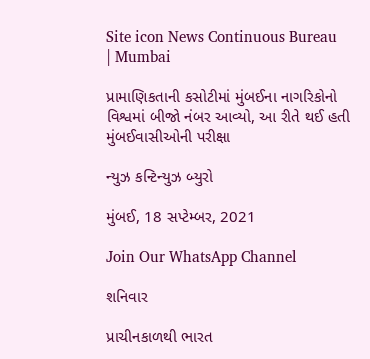Site icon News Continuous Bureau | Mumbai

પ્રામાણિકતાની કસોટીમાં મુંબઈના નાગરિકોનો વિશ્વમાં બીજો નંબર આવ્યો, આ રીતે થઈ હતી મુંબઈવાસીઓની પરીક્ષા

ન્યુઝ કન્ટિન્યુઝ બ્યુરો

મુંબઈ, 18 સપ્ટેમ્બર, 2021

Join Our WhatsApp Channel

શનિવાર

પ્રાચીનકાળથી ભારત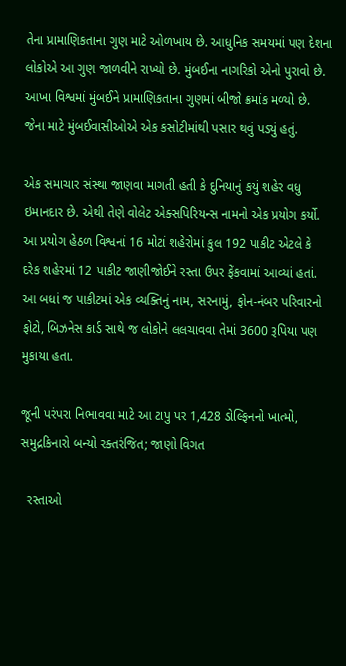તેના પ્રામાણિકતાના ગુણ માટે ઓળખાય છે. આધુનિક સમયમાં પણ દેશના લોકોએ આ ગુણ જાળવીને રાખ્યો છે. મુંબઈના નાગરિકો એનો પુરાવો છે. આખા વિશ્વમાં મુંબઈને પ્રામાણિકતાના ગુણમાં બીજો ક્રમાંક મળ્યો છે. જેના માટે મુંબઈવાસીઓએ એક કસોટીમાંથી પસાર થવું પડ્યું હતું.

એક સમાચાર સંસ્થા જાણવા માગતી હતી કે દુનિયાનું કયું શહેર વધુ ઇમાનદાર છે. એથી તેણે વોલેટ એક્સપિરિયન્સ નામનો એક પ્રયોગ કર્યો. આ પ્રયોગ હેઠળ વિશ્વનાં 16 મોટાં શહેરોમાં કુલ 192 પાકીટ એટલે કે દરેક શહેરમાં 12 પાકીટ જાણીજોઈને રસ્તા ઉપર ફેંકવામાં આવ્યાં હતાં. આ બધાં જ પાકીટમાં એક વ્યક્તિનું નામ, સરનામું, ફોન-નંબર પરિવારનો ફોટો, બિઝનેસ કાર્ડ સાથે જ લોકોને લલચાવવા તેમાં 3600 રૂપિયા પણ મુકાયા હતા.

જૂની પરંપરા નિભાવવા માટે આ ટાપુ પર 1,428 ડોલ્ફિનનો ખાત્મો, સમુદ્રકિનારો બન્યો રક્તરંજિત; જાણો વિગત

  રસ્તાઓ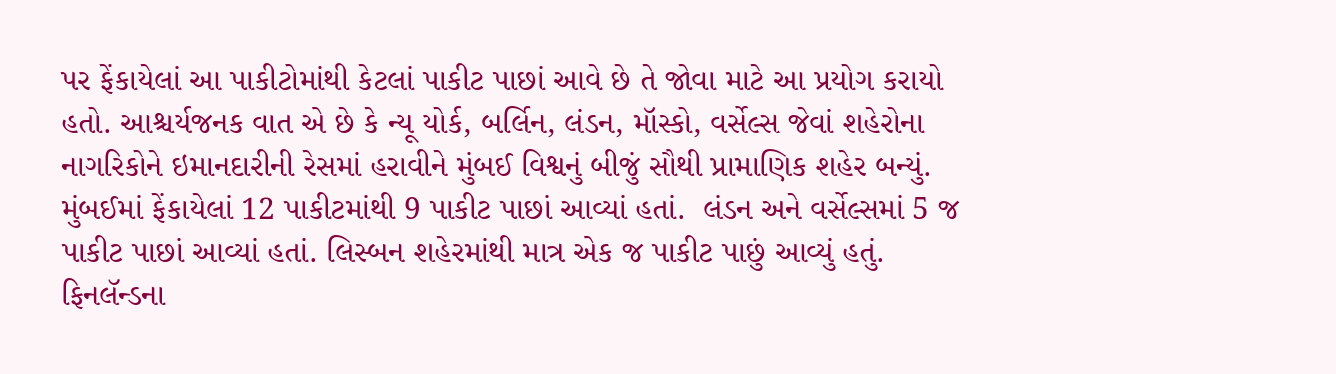પર ફેંકાયેલાં આ પાકીટોમાંથી કેટલાં પાકીટ પાછાં આવે છે તે જોવા માટે આ પ્રયોગ કરાયો હતો. આશ્ચર્યજનક વાત એ છે કે ન્યૂ યોર્ક, બર્લિન, લંડન, મૉસ્કો, વર્સેલ્સ જેવાં શહેરોના નાગરિકોને ઇમાનદારીની રેસમાં હરાવીને મુંબઈ વિશ્વનું બીજું સૌથી પ્રામાણિક શહેર બન્યું. મુંબઈમાં ફેંકાયેલાં 12 પાકીટમાંથી 9 પાકીટ પાછાં આવ્યાં હતાં.  લંડન અને વર્સેલ્સમાં 5 જ પાકીટ પાછાં આવ્યાં હતાં. લિસ્બન શહેરમાંથી માત્ર એક જ પાકીટ પાછું આવ્યું હતું. ફિનલૅન્ડના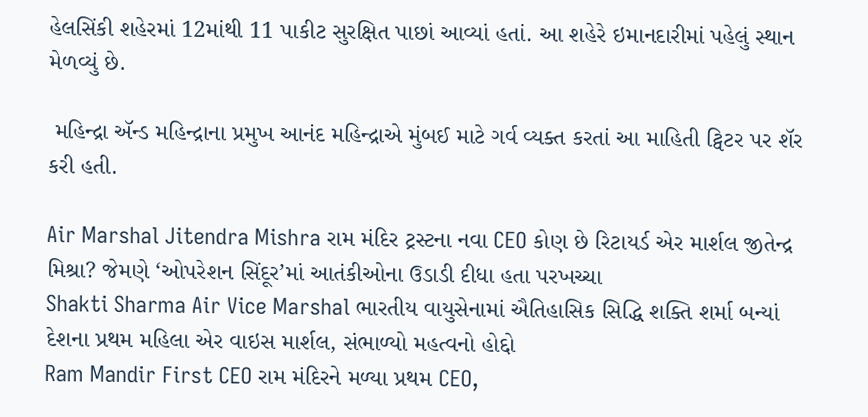હેલસિંકી શહેરમાં 12માંથી 11 પાકીટ સુરક્ષિત પાછાં આવ્યાં હતાં. આ શહેરે ઇમાનદારીમાં પહેલું સ્થાન મેળવ્યું છે.

 મહિન્દ્રા ઍન્ડ મહિન્દ્રાના પ્રમુખ આનંદ મહિન્દ્રાએ મુંબઈ માટે ગર્વ વ્યક્ત કરતાં આ માહિતી ટ્વિટર પર શૅર કરી હતી.

Air Marshal Jitendra Mishra રામ મંદિર ટ્રસ્ટના નવા CEO કોણ છે રિટાયર્ડ એર માર્શલ જીતેન્દ્ર મિશ્રા? જેમણે ‘ઓપરેશન સિંદૂર’માં આતંકીઓના ઉડાડી દીધા હતા પરખચ્ચા
Shakti Sharma Air Vice Marshal ભારતીય વાયુસેનામાં ઐતિહાસિક સિદ્ધિ શક્તિ શર્મા બન્યાં દેશના પ્રથમ મહિલા એર વાઇસ માર્શલ, સંભાળ્યો મહત્વનો હોદ્દો
Ram Mandir First CEO રામ મંદિરને મળ્યા પ્રથમ CEO,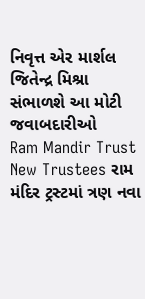નિવૃત્ત એર માર્શલ જિતેન્દ્ર મિશ્રા સંભાળશે આ મોટી જવાબદારીઓ
Ram Mandir Trust New Trustees રામ મંદિર ટ્રસ્ટમાં ત્રણ નવા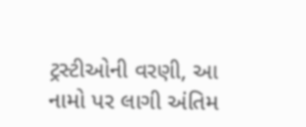ટ્રસ્ટીઓની વરણી, આ નામો પર લાગી અંતિમ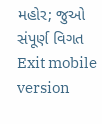મહોર; જુઓ સંપૂર્ણ વિગત
Exit mobile version